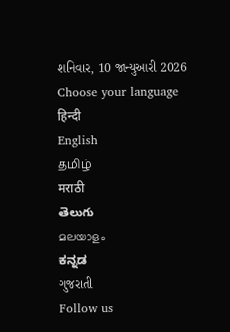શનિવાર, 10 જાન્યુઆરી 2026
Choose your language
हिन्दी
English
தமிழ்
मराठी
తెలుగు
മലയാളം
ಕನ್ನಡ
ગુજરાતી
Follow us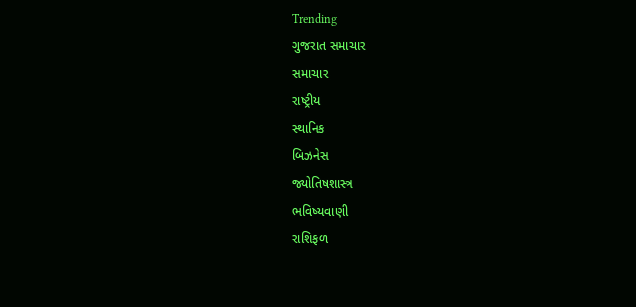Trending
ગુજરાત સમાચાર
સમાચાર
રાષ્ટ્રીય
સ્થાનિક
બિઝનેસ
જ્યોતિષશાસ્ત્ર
ભવિષ્યવાણી
રાશિફળ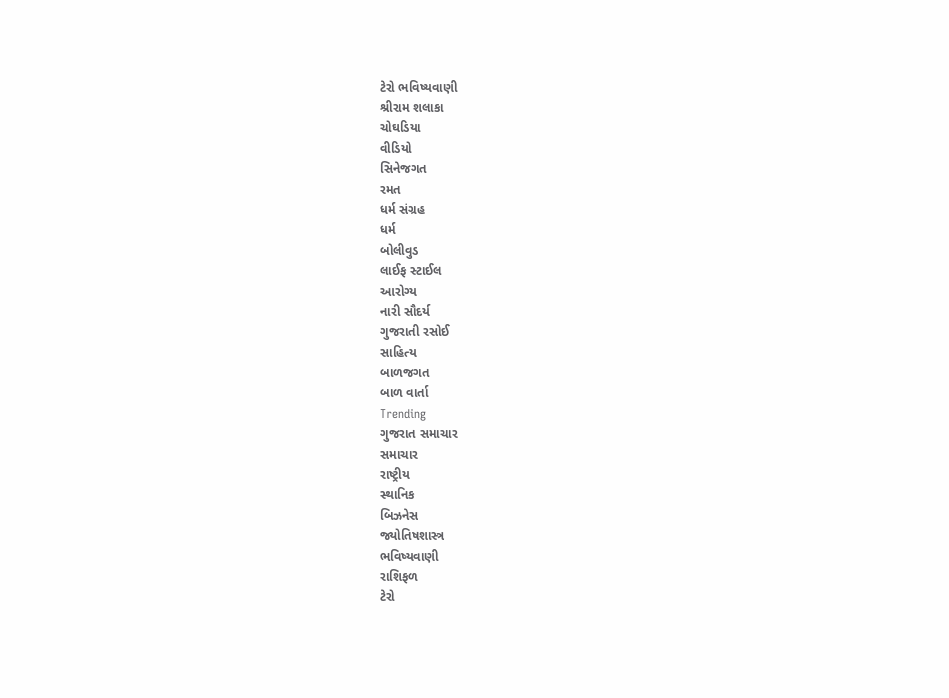ટેરો ભવિષ્યવાણી
શ્રીરામ શલાકા
ચોઘડિયા
વીડિયો
સિનેજગત
રમત
ધર્મ સંગ્રહ
ધર્મ
બોલીવુડ
લાઈફ સ્ટાઈલ
આરોગ્ય
નારી સૌદર્ય
ગુજરાતી રસોઈ
સાહિત્ય
બાળજગત
બાળ વાર્તા
Trending
ગુજરાત સમાચાર
સમાચાર
રાષ્ટ્રીય
સ્થાનિક
બિઝનેસ
જ્યોતિષશાસ્ત્ર
ભવિષ્યવાણી
રાશિફળ
ટેરો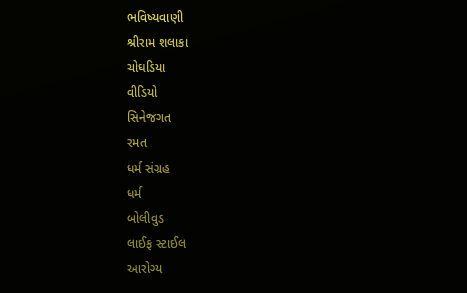ભવિષ્યવાણી
શ્રીરામ શલાકા
ચોઘડિયા
વીડિયો
સિનેજગત
રમત
ધર્મ સંગ્રહ
ધર્મ
બોલીવુડ
લાઈફ સ્ટાઈલ
આરોગ્ય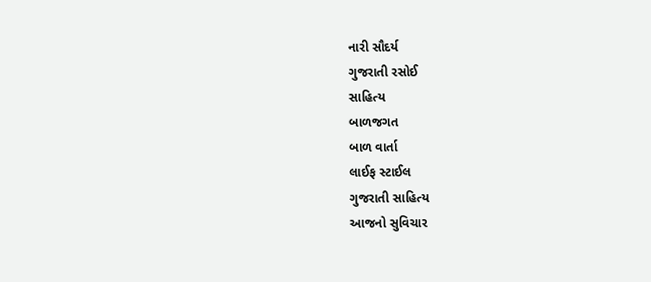નારી સૌદર્ય
ગુજરાતી રસોઈ
સાહિત્ય
બાળજગત
બાળ વાર્તા
લાઈફ સ્ટાઈલ
ગુજરાતી સાહિત્ય
આજનો સુવિચાર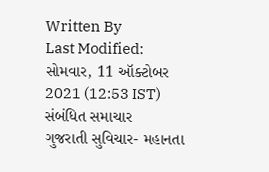Written By
Last Modified:
સોમવાર, 11 ઑક્ટોબર 2021 (12:53 IST)
સંબંધિત સમાચાર
ગુજરાતી સુવિચાર- મહાનતા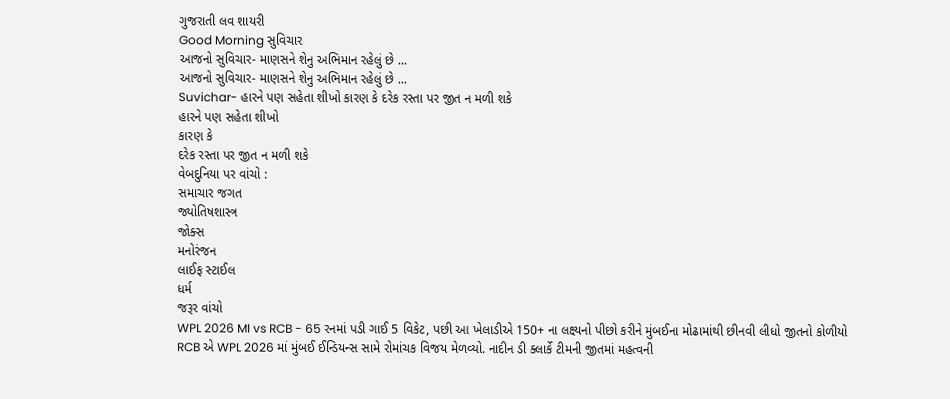ગુજરાતી લવ શાયરી
Good Morning સુવિચાર
આજનો સુવિચાર- માણસને શેનુ અભિમાન રહેલું છે ...
આજનો સુવિચાર- માણસને શેનુ અભિમાન રહેલું છે ...
Suvichar- હારને પણ સહેતા શીખો કારણ કે દરેક રસ્તા પર જીત ન મળી શકે
હારને પણ સહેતા શીખો
કારણ કે
દરેક રસ્તા પર જીત ન મળી શકે
વેબદુનિયા પર વાંચો :
સમાચાર જગત
જ્યોતિષશાસ્ત્ર
જોક્સ
મનોરંજન
લાઈફ સ્ટાઈલ
ધર્મ
જરૂર વાંચો
WPL 2026 MI vs RCB - 65 રનમાં પડી ગાઈ 5 વિકેટ, પછી આ ખેલાડીએ 150+ ના લક્ષ્યનો પીછો કરીને મુંબઈના મોઢામાંથી છીનવી લીધો જીતનો કોળીયો
RCB એ WPL 2026 માં મુંબઈ ઈન્ડિયન્સ સામે રોમાંચક વિજય મેળવ્યો. નાદીન ડી ક્લાર્કે ટીમની જીતમાં મહત્વની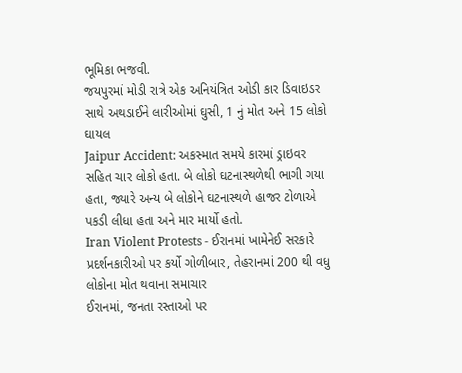ભૂમિકા ભજવી.
જયપુરમાં મોડી રાત્રે એક અનિયંત્રિત ઓડી કાર ડિવાઇડર સાથે અથડાઈને લારીઓમાં ઘુસી, 1 નું મોત અને 15 લોકો ઘાયલ
Jaipur Accident: અકસ્માત સમયે કારમાં ડ્રાઇવર સહિત ચાર લોકો હતા. બે લોકો ઘટનાસ્થળેથી ભાગી ગયા હતા, જ્યારે અન્ય બે લોકોને ઘટનાસ્થળે હાજર ટોળાએ પકડી લીધા હતા અને માર માર્યો હતો.
Iran Violent Protests - ઈરાનમાં ખામેનેઈ સરકારે પ્રદર્શનકારીઓ પર કર્યો ગોળીબાર, તેહરાનમાં 200 થી વધુ લોકોના મોત થવાના સમાચાર
ઈરાનમાં, જનતા રસ્તાઓ પર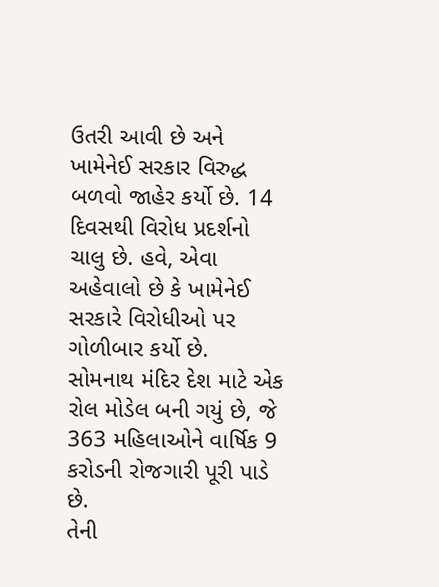ઉતરી આવી છે અને ખામેનેઈ સરકાર વિરુદ્ધ બળવો જાહેર કર્યો છે. 14 દિવસથી વિરોધ પ્રદર્શનો ચાલુ છે. હવે, એવા અહેવાલો છે કે ખામેનેઈ સરકારે વિરોધીઓ પર ગોળીબાર કર્યો છે.
સોમનાથ મંદિર દેશ માટે એક રોલ મોડેલ બની ગયું છે, જે 363 મહિલાઓને વાર્ષિક 9 કરોડની રોજગારી પૂરી પાડે છે.
તેની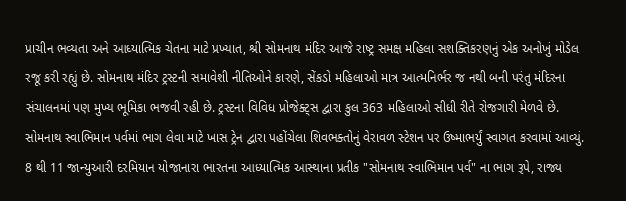પ્રાચીન ભવ્યતા અને આધ્યાત્મિક ચેતના માટે પ્રખ્યાત, શ્રી સોમનાથ મંદિર આજે રાષ્ટ્ર સમક્ષ મહિલા સશક્તિકરણનું એક અનોખું મોડેલ રજૂ કરી રહ્યું છે. સોમનાથ મંદિર ટ્રસ્ટની સમાવેશી નીતિઓને કારણે, સેંકડો મહિલાઓ માત્ર આત્મનિર્ભર જ નથી બની પરંતુ મંદિરના સંચાલનમાં પણ મુખ્ય ભૂમિકા ભજવી રહી છે. ટ્રસ્ટના વિવિધ પ્રોજેક્ટ્સ દ્વારા કુલ 363 મહિલાઓ સીધી રીતે રોજગારી મેળવે છે.
સોમનાથ સ્વાભિમાન પર્વમાં ભાગ લેવા માટે ખાસ ટ્રેન દ્વારા પહોંચેલા શિવભક્તોનું વેરાવળ સ્ટેશન પર ઉષ્માભર્યું સ્વાગત કરવામાં આવ્યું.
8 થી 11 જાન્યુઆરી દરમિયાન યોજાનારા ભારતના આધ્યાત્મિક આસ્થાના પ્રતીક "સોમનાથ સ્વાભિમાન પર્વ" ના ભાગ રૂપે, રાજ્ય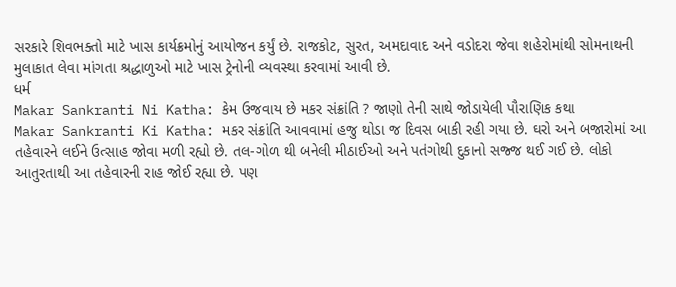સરકારે શિવભક્તો માટે ખાસ કાર્યક્રમોનું આયોજન કર્યું છે. રાજકોટ, સુરત, અમદાવાદ અને વડોદરા જેવા શહેરોમાંથી સોમનાથની મુલાકાત લેવા માંગતા શ્રદ્ધાળુઓ માટે ખાસ ટ્રેનોની વ્યવસ્થા કરવામાં આવી છે.
ધર્મ
Makar Sankranti Ni Katha: કેમ ઉજવાય છે મકર સંક્રાંતિ ? જાણો તેની સાથે જોડાયેલી પૌરાણિક કથા
Makar Sankranti Ki Katha: મકર સંક્રાંતિ આવવામાં હજુ થોડા જ દિવસ બાકી રહી ગયા છે. ઘરો અને બજારોમાં આ તહેવારને લઈને ઉત્સાહ જોવા મળી રહ્યો છે. તલ-ગોળ થી બનેલી મીઠાઈઓ અને પતંગોથી દુકાનો સજ્જ થઈ ગઈ છે. લોકો આતુરતાથી આ તહેવારની રાહ જોઈ રહ્યા છે. પણ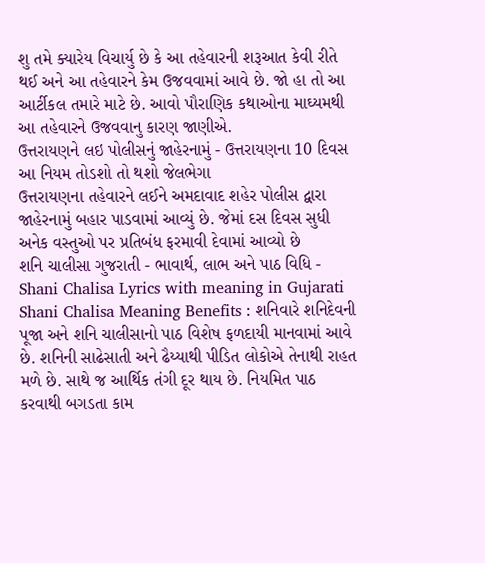શુ તમે ક્યારેય વિચાર્યુ છે કે આ તહેવારની શરૂઆત કેવી રીતે થઈ અને આ તહેવારને કેમ ઉજવવામાં આવે છે. જો હા તો આ આર્ટીકલ તમારે માટે છે. આવો પૌરાણિક કથાઓના માઘ્યમથી આ તહેવારને ઉજવવાનુ કારણ જાણીએ.
ઉત્તરાયણને લઇ પોલીસનું જાહેરનામું - ઉત્તરાયણના 10 દિવસ આ નિયમ તોડશો તો થશો જેલભેગા
ઉત્તરાયણના તહેવારને લઈને અમદાવાદ શહેર પોલીસ દ્વારા જાહેરનામું બહાર પાડવામાં આવ્યું છે. જેમાં દસ દિવસ સુધી અનેક વસ્તુઓ પર પ્રતિબંધ ફરમાવી દેવામાં આવ્યો છે
શનિ ચાલીસા ગુજરાતી - ભાવાર્થ, લાભ અને પાઠ વિધિ - Shani Chalisa Lyrics with meaning in Gujarati
Shani Chalisa Meaning Benefits : શનિવારે શનિદેવની પૂજા અને શનિ ચાલીસાનો પાઠ વિશેષ ફળદાયી માનવામાં આવે છે. શનિની સાઢેસાતી અને ઢૈય્યાથી પીડિત લોકોએ તેનાથી રાહત મળે છે. સાથે જ આર્થિક તંગી દૂર થાય છે. નિયમિત પાઠ કરવાથી બગડતા કામ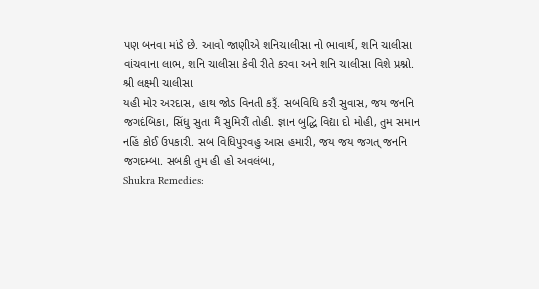પણ બનવા માંડે છે. આવો જાણીએ શનિચાલીસા નો ભાવાર્થ, શનિ ચાલીસા વાંચવાના લાભ, શનિ ચાલીસા કેવી રીતે કરવા અને શનિ ચાલીસા વિશે પ્રશ્નો.
શ્રી લક્ષ્મી ચાલીસા
યહી મોર અરદાસ, હાથ જોડ વિનતી કરૂઁ. સબવિધિ કરૌ સુવાસ, જય જનનિ જગદંબિકા, સિંધુ સુતા મૈં સુમિરૌં તોહી. જ્ઞાન બુદ્ધિ વિદ્યા દો મોહી, તુમ સમાન નહિં કોઈ ઉપકારી. સબ વિધિપુરવહુ આસ હમારી, જય જય જગત્ જનનિ જગદમ્બા. સબકી તુમ હી હો અવલંબા,
Shukra Remedies: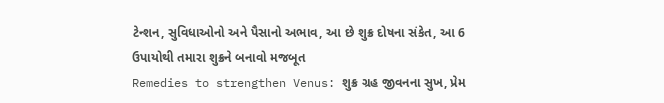ટેન્શન, સુવિધાઓનો અને પૈસાનો અભાવ, આ છે શુક્ર દોષના સંકેત, આ 6 ઉપાયોથી તમારા શુક્રને બનાવો મજબૂત
Remedies to strengthen Venus: શુક્ર ગ્રહ જીવનના સુખ, પ્રેમ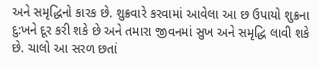અને સમૃદ્ધિનો કારક છે. શુક્રવારે કરવામાં આવેલા આ છ ઉપાયો શુક્રના દુ:ખને દૂર કરી શકે છે અને તમારા જીવનમાં સુખ અને સમૃદ્ધિ લાવી શકે છે. ચાલો આ સરળ છતાં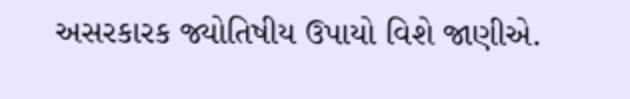અસરકારક જ્યોતિષીય ઉપાયો વિશે જાણીએ.